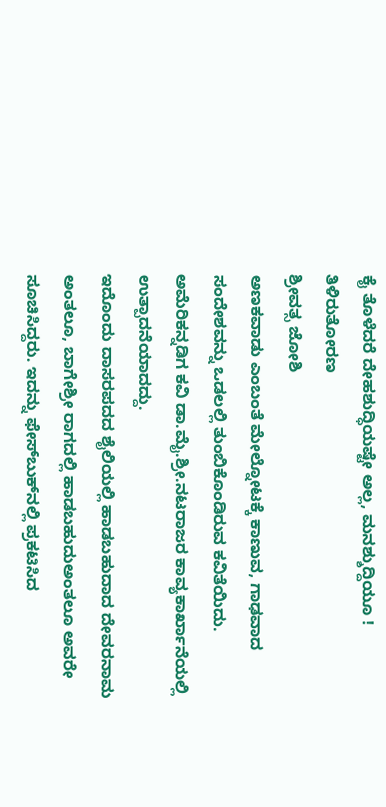ಕೈ ತೊಳೆದರೆ ದೇಹಶುದ್ಧಿಯಷ್ಟೇ ಅಲ್ಲ, ಮನಶ್ಶುದ್ದಿಯೂ !
ತಿಳಿರುತೋರಣ
ಶ್ರೀವತ್ಸ ಜೋಶಿ
ಅಣಕವಾಡು ಎಂಬಂತೆ ಮೇಲ್ನೋಟಕ್ಕೆ ಕಾಣುವ, ಗಾಢವಾದ ಸಂದೇಶವನ್ನು ಒಡಲಲ್ಲಿ ತುಂಬಿಕೊಂಡಿರುವ ಕವಿತೆಯಿದು. ಅಮೆರಿಕನ್ನಡಿಗ ಕವಿ ಡಾ.ಮೈ.ಶ್ರೀ.ನಟರಾಜರ ಕಾವ್ಯಕಾರ್ಖಾನೆಯಲ್ಲಿ ಉತ್ಪಾದನೆಯಾದದ್ದು.
ಇದೊಂದು ದಾಸರಪದದ ಶೈಲಿಯಲ್ಲಿ ಹಾಡಬಹುದಾದ ದೇವರನಾಮ ಅಂತಲೂ, ಬಾಗೇಶ್ರೀ ರಾಗದಲ್ಲಿ ಹಾಡಬಹುದುಅಂತಲೂ ಅವರೇ ಸೂಚಿಸಿದ್ದರು. ಇದನ್ನು ಫೇಸ್‌ಬುಕ್‌ನಲ್ಲಿ ಪ್ರಕಟಿಸಿದ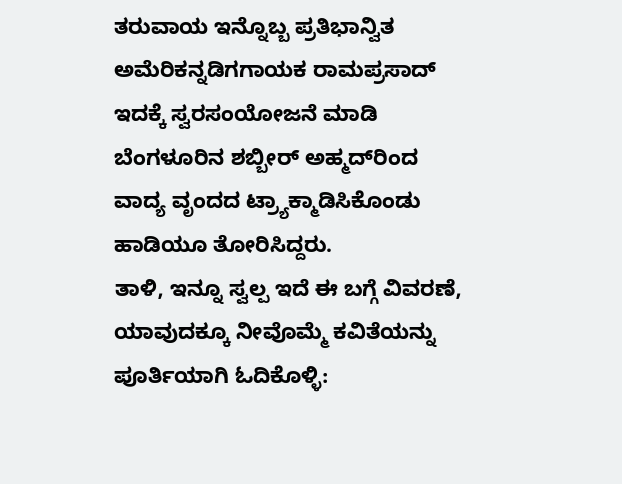ತರುವಾಯ ಇನ್ನೊಬ್ಬ ಪ್ರತಿಭಾನ್ವಿತ ಅಮೆರಿಕನ್ನಡಿಗಗಾಯಕ ರಾಮಪ್ರಸಾದ್ ಇದಕ್ಕೆ ಸ್ವರಸಂಯೋಜನೆ ಮಾಡಿ ಬೆಂಗಳೂರಿನ ಶಬ್ಬೀರ್ ಅಹ್ಮದ್‌ರಿಂದ ವಾದ್ಯ ವೃಂದದ ಟ್ರ್ಯಾಕ್ಮಾಡಿಸಿಕೊಂಡು ಹಾಡಿಯೂ ತೋರಿಸಿದ್ದರು.
ತಾಳಿ, ಇನ್ನೂ ಸ್ವಲ್ಪ ಇದೆ ಈ ಬಗ್ಗೆ ವಿವರಣೆ, ಯಾವುದಕ್ಕೂ ನೀವೊಮ್ಮೆ ಕವಿತೆಯನ್ನು ಪೂರ್ತಿಯಾಗಿ ಓದಿಕೊಳ್ಳಿ: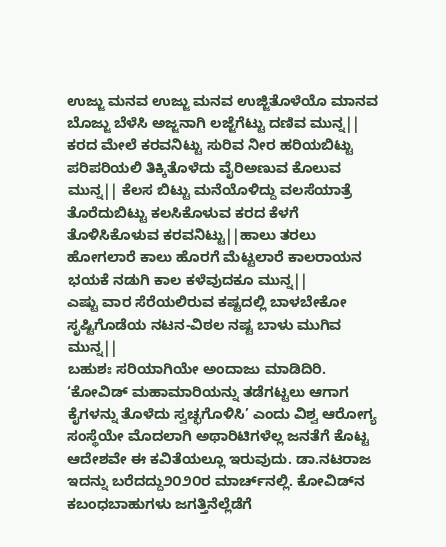ಉಜ್ಜು ಮನವ ಉಜ್ಜು ಮನವ ಉಜ್ಜಿತೊಳೆಯೊ ಮಾನವ ಬೊಜ್ಜು ಬೆಳೆಸಿ ಅಜ್ಜನಾಗಿ ಲಜ್ಜೆಗೆಟ್ಟು ದಣಿವ ಮುನ್ನ|| ಕರದ ಮೇಲೆ ಕರವನಿಟ್ಟು ಸುರಿವ ನೀರ ಹರಿಯಬಿಟ್ಟು ಪರಿಪರಿಯಲಿ ತಿಕ್ಕಿತೊಳೆದು ವೈರಿಅಣುವ ಕೊಲುವ ಮುನ್ನ|| ಕೆಲಸ ಬಿಟ್ಟು ಮನೆಯೊಳಿದ್ದು ವಲಸೆಯಾತ್ರೆ ತೊರೆದುಬಿಟ್ಟು ಕಲಸಿಕೊಳುವ ಕರದ ಕೆಳಗೆ ತೊಳಿಸಿಕೊಳುವ ಕರವನಿಟ್ಟು||ಹಾಲು ತರಲು ಹೋಗಲಾರೆ ಕಾಲು ಹೊರಗೆ ಮೆಟ್ಟಲಾರೆ ಕಾಲರಾಯನ ಭಯಕೆ ನಡುಗಿ ಕಾಲ ಕಳೆವುದಕೂ ಮುನ್ನ||
ಎಷ್ಟು ವಾರ ಸೆರೆಯಲಿರುವ ಕಷ್ಟದಲ್ಲಿ ಬಾಳಬೇಕೋ ಸೃಷ್ಟಿಗೊಡೆಯ ನಟನ-ವಿಠಲ ನಷ್ಟ ಬಾಳು ಮುಗಿವ ಮುನ್ನ||
ಬಹುಶಃ ಸರಿಯಾಗಿಯೇ ಅಂದಾಜು ಮಾಡಿದಿರಿ. ‘ಕೋವಿಡ್ ಮಹಾಮಾರಿಯನ್ನು ತಡೆಗಟ್ಟಲು ಆಗಾಗ ಕೈಗಳನ್ನು ತೊಳೆದು ಸ್ವಚ್ಛಗೊಳಿಸಿ’ ಎಂದು ವಿಶ್ವ ಆರೋಗ್ಯ ಸಂಸ್ಥೆಯೇ ಮೊದಲಾಗಿ ಅಥಾರಿಟಿಗಳೆಲ್ಲ ಜನತೆಗೆ ಕೊಟ್ಟ ಆದೇಶವೇ ಈ ಕವಿತೆಯಲ್ಲೂ ಇರುವುದು. ಡಾ.ನಟರಾಜ ಇದನ್ನು ಬರೆದದ್ದು೨೦೨೦ರ ಮಾರ್ಚ್‌ನಲ್ಲಿ. ಕೋವಿಡ್‌ನ ಕಬಂಧಬಾಹುಗಳು ಜಗತ್ತಿನೆಲ್ಲೆಡೆಗೆ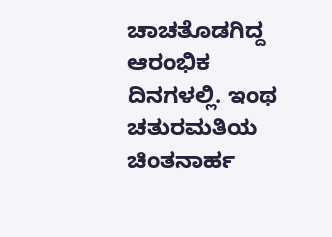ಚಾಚತೊಡಗಿದ್ದ ಆರಂಭಿಕ ದಿನಗಳಲ್ಲಿ. ಇಂಥ ಚತುರಮತಿಯ ಚಿಂತನಾರ್ಹ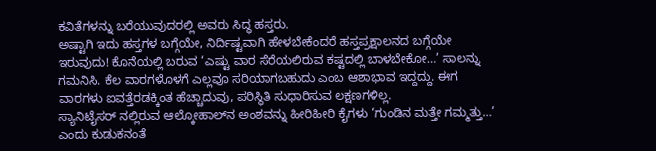ಕವಿತೆಗಳನ್ನು ಬರೆಯುವುದರಲ್ಲಿ ಅವರು ಸಿದ್ಧ ಹಸ್ತರು.
ಅಷ್ಟಾಗಿ ಇದು ಹಸ್ತಗಳ ಬಗ್ಗೆಯೇ, ನಿರ್ದಿಷ್ಟವಾಗಿ ಹೇಳಬೇಕೆಂದರೆ ಹಸ್ತಪ್ರಕ್ಷಾಲನದ ಬಗ್ಗೆಯೇ ಇರುವುದು! ಕೊನೆಯಲ್ಲಿ ಬರುವ ‘ಎಷ್ಟು ವಾರ ಸೆರೆಯಲಿರುವ ಕಷ್ಟದಲ್ಲಿ ಬಾಳಬೇಕೋ…’ ಸಾಲನ್ನು ಗಮನಿಸಿ. ಕೆಲ ವಾರಗಳೊಳಗೆ ಎಲ್ಲವೂ ಸರಿಯಾಗಬಹುದು ಎಂಬ ಆಶಾಭಾವ ಇದ್ದದ್ದು. ಈಗ ವಾರಗಳು ಐವತ್ತೆರಡಕ್ಕಿಂತ ಹೆಚ್ಚಾದುವು, ಪರಿಸ್ಥಿತಿ ಸುಧಾರಿಸುವ ಲಕ್ಷಣಗಳಿಲ್ಲ.
ಸ್ಯಾನಿಟೈಸರ್‌ ನಲ್ಲಿರುವ ಆಲ್ಕೋಹಾಲ್‌ನ ಅಂಶವನ್ನು ಹೀರಿಹೀರಿ ಕೈಗಳು ‘ಗುಂಡಿನ ಮತ್ತೇ ಗಮ್ಮತ್ತು…’ ಎಂದು ಕುಡುಕನಂತೆ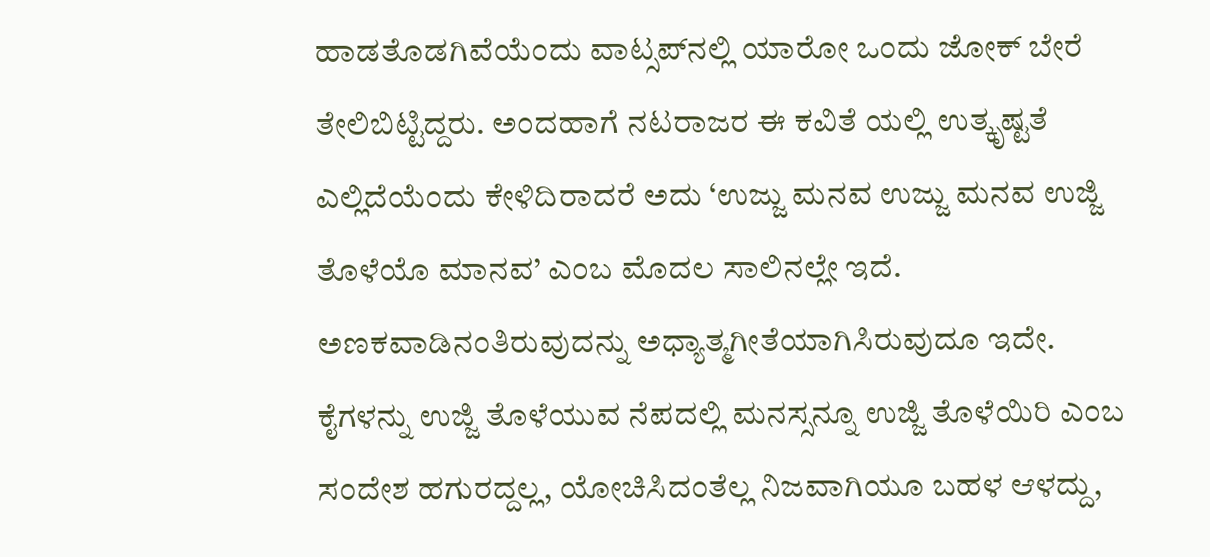ಹಾಡತೊಡಗಿವೆಯೆಂದು ವಾಟ್ಸಪ್‌ನಲ್ಲಿ ಯಾರೋ ಒಂದು ಜೋಕ್ ಬೇರೆ ತೇಲಿಬಿಟ್ಟಿದ್ದರು. ಅಂದಹಾಗೆ ನಟರಾಜರ ಈ ಕವಿತೆ ಯಲ್ಲಿ ಉತ್ಕೃಷ್ಟತೆ ಎಲ್ಲಿದೆಯೆಂದು ಕೇಳಿದಿರಾದರೆ ಅದು ‘ಉಜ್ಜು ಮನವ ಉಜ್ಜು ಮನವ ಉಜ್ಜಿ ತೊಳೆಯೊ ಮಾನವ’ ಎಂಬ ಮೊದಲ ಸಾಲಿನಲ್ಲೇ ಇದೆ.
ಅಣಕವಾಡಿನಂತಿರುವುದನ್ನು ಅಧ್ಯಾತ್ಮಗೀತೆಯಾಗಿಸಿರುವುದೂ ಇದೇ. ಕೈಗಳನ್ನು ಉಜ್ಜಿ ತೊಳೆಯುವ ನೆಪದಲ್ಲಿ ಮನಸ್ಸನ್ನೂ ಉಜ್ಜಿ ತೊಳೆಯಿರಿ ಎಂಬ ಸಂದೇಶ ಹಗುರದ್ದಲ್ಲ, ಯೋಚಿಸಿದಂತೆಲ್ಲ ನಿಜವಾಗಿಯೂ ಬಹಳ ಆಳದ್ದು,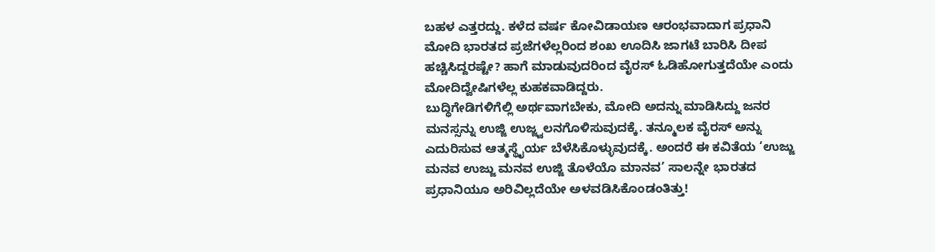ಬಹಳ ಎತ್ತರದ್ದು. ಕಳೆದ ವರ್ಷ ಕೋವಿಡಾಯಣ ಆರಂಭವಾದಾಗ ಪ್ರಧಾನಿ ಮೋದಿ ಭಾರತದ ಪ್ರಜೆಗಳೆಲ್ಲರಿಂದ ಶಂಖ ಊದಿಸಿ ಜಾಗಟೆ ಬಾರಿಸಿ ದೀಪ ಹಚ್ಚಿಸಿದ್ದರಷ್ಟೇ? ಹಾಗೆ ಮಾಡುವುದರಿಂದ ವೈರಸ್ ಓಡಿಹೋಗುತ್ತದೆಯೇ ಎಂದು ಮೋದಿದ್ವೇಷಿಗಳೆಲ್ಲ ಕುಹಕವಾಡಿದ್ದರು.
ಬುದ್ಧಿಗೇಡಿಗಳಿಗೆಲ್ಲಿ ಅರ್ಥವಾಗಬೇಕು, ಮೋದಿ ಅದನ್ನು ಮಾಡಿಸಿದ್ದು ಜನರ ಮನಸ್ಸನ್ನು ಉಜ್ಜಿ ಉಜ್ಜ್ವಲನಗೊಳಿಸುವುದಕ್ಕೆ. ತನ್ಮೂಲಕ ವೈರಸ್ ಅನ್ನು ಎದುರಿಸುವ ಆತ್ಮಸ್ಥೈರ್ಯ ಬೆಳೆಸಿಕೊಳ್ಳುವುದಕ್ಕೆ. ಅಂದರೆ ಈ ಕವಿತೆಯ ‘ಉಜ್ಜು ಮನವ ಉಜ್ಜು ಮನವ ಉಜ್ಜಿ ತೊಳೆಯೊ ಮಾನವ’ ಸಾಲನ್ನೇ ಭಾರತದ ಪ್ರಧಾನಿಯೂ ಅರಿವಿಲ್ಲದೆಯೇ ಅಳವಡಿಸಿಕೊಂಡಂತಿತ್ತು!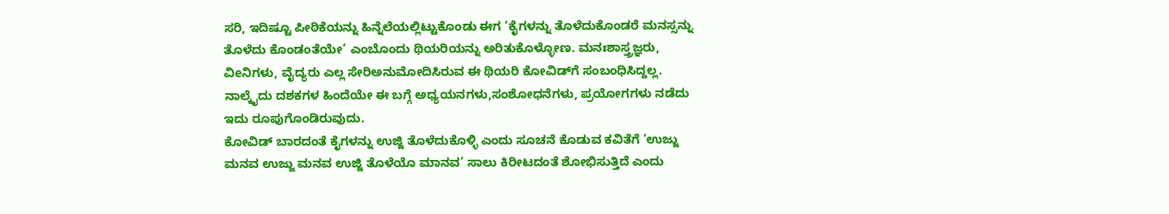ಸರಿ, ಇದಿಷ್ಟೂ ಪೀಠಿಕೆಯನ್ನು ಹಿನ್ನೆಲೆಯಲ್ಲಿಟ್ಟುಕೊಂಡು ಈಗ ‘ಕೈಗಳನ್ನು ತೊಳೆದುಕೊಂಡರೆ ಮನಸ್ಸನ್ನು ತೊಳೆದು ಕೊಂಡಂತೆಯೇ’ ಎಂಬೊಂದು ಥಿಯರಿಯನ್ನು ಅರಿತುಕೊಳ್ಳೋಣ. ಮನಃಶಾಸ್ತ್ರಜ್ಞರು, ವಿeನಿಗಳು, ವೈದ್ಯರು ಎಲ್ಲ ಸೇರಿಅನುಮೋದಿಸಿರುವ ಈ ಥಿಯರಿ ಕೋವಿಡ್‌ಗೆ ಸಂಬಂಧಿಸಿದ್ದಲ್ಲ.  ನಾಲ್ಕೈದು ದಶಕಗಳ ಹಿಂದೆಯೇ ಈ ಬಗ್ಗೆ ಅಧ್ಯಯನಗಳು,ಸಂಶೋಧನೆಗಳು, ಪ್ರಯೋಗಗಳು ನಡೆದು ಇದು ರೂಪುಗೊಂಡಿರುವುದು.
ಕೋವಿಡ್ ಬಾರದಂತೆ ಕೈಗಳನ್ನು ಉಜ್ಜಿ ತೊಳೆದುಕೊಳ್ಳಿ ಎಂದು ಸೂಚನೆ ಕೊಡುವ ಕವಿತೆಗೆ ‘ಉಜ್ಜು ಮನವ ಉಜ್ಜು ಮನವ ಉಜ್ಜಿ ತೊಳೆಯೊ ಮಾನವ’ ಸಾಲು ಕಿರೀಟದಂತೆ ಶೋಭಿಸುತ್ತಿದೆ ಎಂದು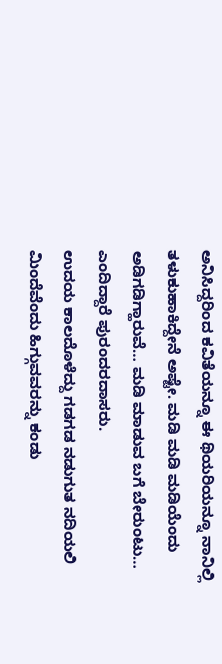ಅನಿಸಿದ್ದರಿಂದ ಕವಿತೆಯನ್ನೂ ಈ ಥಿಯರಿಯನ್ನೂ ನಾನಿಲ್ಲಿ ತಳುಕುಹಾಕಿದ್ದೇನೆ ಅಷ್ಟೇ. ಮಡಿ ಮಡಿ ಮಡಿಯೆಂದು ಅಡಿಗಡಿಗ್ಹಾರುವೆ… ಮಡಿ ಮಾಡುವ ಬಗೆ ಬೇರುಂಟು… ಎಂದಿದ್ದಾರೆ ಪುರಂದರದಾಸರು.
ಉದಯ ಕಾಲದೊಳೆದ್ದು ಗಡಗಡ ನಡುಗುತ ನದಿಯಲಿ ಮಿಂದೆವೆಂದು ಹಿಗ್ಗುವವರನ್ನು ಕಂಡು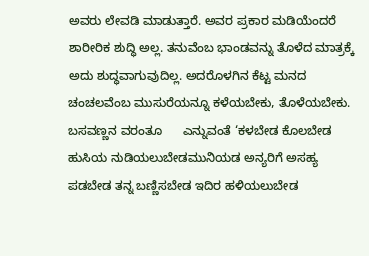ಅವರು ಲೇವಡಿ ಮಾಡುತ್ತಾರೆ. ಅವರ ಪ್ರಕಾರ ಮಡಿಯೆಂದರೆ ಶಾರೀರಿಕ ಶುದ್ಧಿ ಅಲ್ಲ. ತನುವೆಂಬ ಭಾಂಡವನ್ನು ತೊಳೆದ ಮಾತ್ರಕ್ಕೆ ಅದು ಶುದ್ಧವಾಗುವುದಿಲ್ಲ. ಅದರೊಳಗಿನ ಕೆಟ್ಟ ಮನದ ಚಂಚಲವೆಂಬ ಮುಸುರೆಯನ್ನೂ ಕಳೆಯಬೇಕು, ತೊಳೆಯಬೇಕು.
ಬಸವಣ್ಣನ ವರಂತೂ      ಎನ್ನುವಂತೆ ‘ಕಳಬೇಡ ಕೊಲಬೇಡ ಹುಸಿಯ ನುಡಿಯಲುಬೇಡಮುನಿಯಡ ಅನ್ಯರಿಗೆ ಅಸಹ್ಯ ಪಡಬೇಡ ತನ್ನ ಬಣ್ಣಿಸಬೇಡ ಇದಿರ ಹಳಿಯಲುಬೇಡ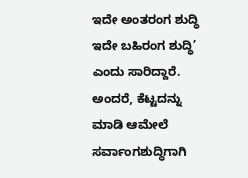ಇದೇ ಅಂತರಂಗ ಶುದ್ಧಿ ಇದೇ ಬಹಿರಂಗ ಶುದ್ಧಿ’ ಎಂದು ಸಾರಿದ್ದಾರೆ. ಅಂದರೆ, ಕೆಟ್ಟದನ್ನು ಮಾಡಿ ಆಮೇಲೆ ಸರ್ವಾಂಗಶುದ್ಧಿಗಾಗಿ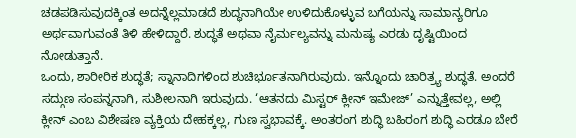ಚಡಪಡಿಸುವುದಕ್ಕಿಂತ ಅದನ್ನೆಲ್ಲಮಾಡದೆ ಶುದ್ಧನಾಗಿಯೇ ಉಳಿದುಕೊಳ್ಳುವ ಬಗೆಯನ್ನು ಸಾಮಾನ್ಯರಿಗೂ ಅರ್ಥವಾಗುವಂತೆ ತಿಳಿ ಹೇಳಿದ್ದಾರೆ. ಶುದ್ಧತೆ ಅಥವಾ ನೈರ್ಮಲ್ಯವನ್ನು ಮನುಷ್ಯ ಎರಡು ದೃಷ್ಟಿಯಿಂದ ನೋಡುತ್ತಾನೆ.
ಒಂದು, ಶಾರೀರಿಕ ಶುದ್ಧತೆ; ಸ್ನಾನಾದಿಗಳಿಂದ ಶುಚಿರ್ಭೂತನಾಗಿರುವುದು. ಇನ್ನೊಂದು ಚಾರಿತ್ರ್ಯ ಶುದ್ಧತೆ. ಅಂದರೆ ಸದ್ಗುಣ ಸಂಪನ್ನನಾಗಿ, ಸುಶೀಲನಾಗಿ ಇರುವುದು. ‘ಆತನದು ಮಿಸ್ಟರ್ ಕ್ಲೀನ್ ಇಮೇಜ್’ ಎನ್ನುತ್ತೇವಲ್ಲ, ಅಲ್ಲಿ ಕ್ಲೀನ್ ಎಂಬ ವಿಶೇಷಣ ವ್ಯಕ್ತಿಯ ದೇಹಕ್ಕಲ್ಲ, ಗುಣ ಸ್ವಭಾವಕ್ಕೆ. ಅಂತರಂಗ ಶುದ್ಧಿ ಬಹಿರಂಗ ಶುದ್ಧಿ ಎರಡೂ ಬೇರೆ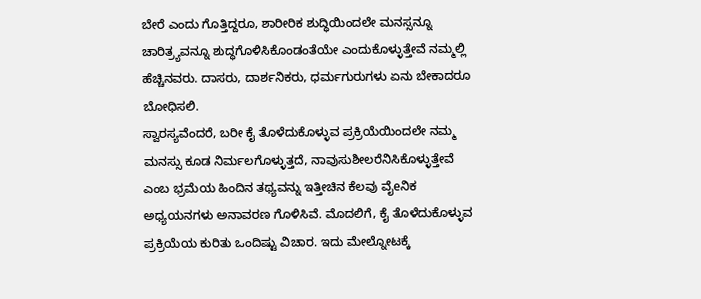ಬೇರೆ ಎಂದು ಗೊತ್ತಿದ್ದರೂ, ಶಾರೀರಿಕ ಶುದ್ಧಿಯಿಂದಲೇ ಮನಸ್ಸನ್ನೂ ಚಾರಿತ್ರ್ಯವನ್ನೂ ಶುದ್ಧಗೊಳಿಸಿಕೊಂಡಂತೆಯೇ ಎಂದುಕೊಳ್ಳುತ್ತೇವೆ ನಮ್ಮಲ್ಲಿ ಹೆಚ್ಚಿನವರು. ದಾಸರು, ದಾರ್ಶನಿಕರು, ಧರ್ಮಗುರುಗಳು ಏನು ಬೇಕಾದರೂ ಬೋಧಿಸಲಿ.
ಸ್ವಾರಸ್ಯವೆಂದರೆ, ಬರೀ ಕೈ ತೊಳೆದುಕೊಳ್ಳುವ ಪ್ರಕ್ರಿಯೆಯಿಂದಲೇ ನಮ್ಮ ಮನಸ್ಸು ಕೂಡ ನಿರ್ಮಲಗೊಳ್ಳುತ್ತದೆ, ನಾವುಸುಶೀಲರೆನಿಸಿಕೊಳ್ಳುತ್ತೇವೆ ಎಂಬ ಭ್ರಮೆಯ ಹಿಂದಿನ ತಥ್ಯವನ್ನು ಇತ್ತೀಚಿನ ಕೆಲವು ವೈeನಿಕ ಅಧ್ಯಯನಗಳು ಅನಾವರಣ ಗೊಳಿಸಿವೆ. ಮೊದಲಿಗೆ, ಕೈ ತೊಳೆದುಕೊಳ್ಳುವ ಪ್ರಕ್ರಿಯೆಯ ಕುರಿತು ಒಂದಿಷ್ಟು ವಿಚಾರ. ಇದು ಮೇಲ್ನೋಟಕ್ಕೆ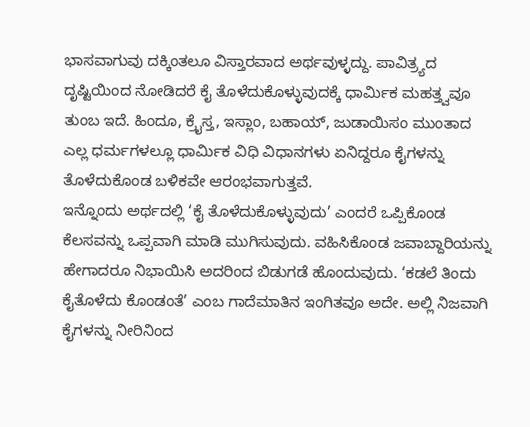ಭಾಸವಾಗುವು ದಕ್ಕಿಂತಲೂ ವಿಸ್ತಾರವಾದ ಅರ್ಥವುಳ್ಳದ್ದು. ಪಾವಿತ್ರ್ಯದ ದೃಷ್ಟಿಯಿಂದ ನೋಡಿದರೆ ಕೈ ತೊಳೆದುಕೊಳ್ಳುವುದಕ್ಕೆ ಧಾರ್ಮಿಕ ಮಹತ್ತ್ವವೂ ತುಂಬ ಇದೆ. ಹಿಂದೂ, ಕ್ರೈಸ್ತ, ಇಸ್ಲಾಂ, ಬಹಾಯ್, ಜುಡಾಯಿಸಂ ಮುಂತಾದ ಎಲ್ಲ ಧರ್ಮಗಳಲ್ಲೂ ಧಾರ್ಮಿಕ ವಿಧಿ ವಿಧಾನಗಳು ಏನಿದ್ದರೂ ಕೈಗಳನ್ನು ತೊಳೆದುಕೊಂಡ ಬಳಿಕವೇ ಆರಂಭವಾಗುತ್ತವೆ.
ಇನ್ನೊಂದು ಅರ್ಥದಲ್ಲಿ ‘ಕೈ ತೊಳೆದುಕೊಳ್ಳುವುದು’ ಎಂದರೆ ಒಪ್ಪಿಕೊಂಡ ಕೆಲಸವನ್ನು ಒಪ್ಪವಾಗಿ ಮಾಡಿ ಮುಗಿಸುವುದು. ವಹಿಸಿಕೊಂಡ ಜವಾಬ್ದಾರಿಯನ್ನು ಹೇಗಾದರೂ ನಿಭಾಯಿಸಿ ಅದರಿಂದ ಬಿಡುಗಡೆ ಹೊಂದುವುದು. ‘ಕಡಲೆ ತಿಂದು ಕೈತೊಳೆದು ಕೊಂಡಂತೆ’ ಎಂಬ ಗಾದೆಮಾತಿನ ಇಂಗಿತವೂ ಅದೇ. ಅಲ್ಲಿ ನಿಜವಾಗಿ ಕೈಗಳನ್ನು ನೀರಿನಿಂದ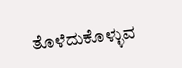ತೊಳೆದುಕೊಳ್ಳುವ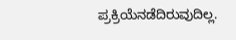ಪ್ರಕ್ರಿಯೆನಡೆದಿರುವುದಿಲ್ಲ.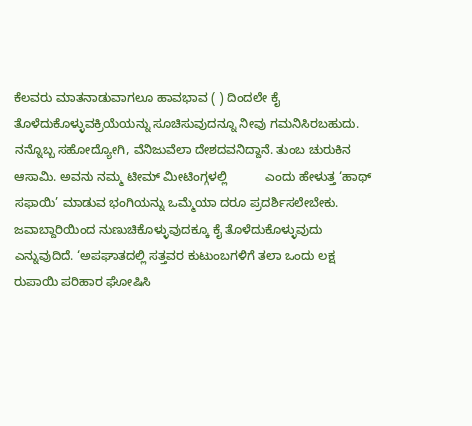ಕೆಲವರು ಮಾತನಾಡುವಾಗಲೂ ಹಾವಭಾವ ( ) ದಿಂದಲೇ ಕೈ ತೊಳೆದುಕೊಳ್ಳುವಕ್ರಿಯೆಯನ್ನು ಸೂಚಿಸುವುದನ್ನೂ ನೀವು ಗಮನಿಸಿರಬಹುದು.
ನನ್ನೊಬ್ಬ ಸಹೋದ್ಯೋಗಿ, ವೆನಿಜುವೆಲಾ ದೇಶದವನಿದ್ದಾನೆ. ತುಂಬ ಚುರುಕಿನ ಆಸಾಮಿ. ಅವನು ನಮ್ಮ ಟೀಮ್ ಮೀಟಿಂಗ್ಗಳಲ್ಲಿ           ಎಂದು ಹೇಳುತ್ತ ‘ಹಾಥ್ ಸಫಾಯಿ’ ಮಾಡುವ ಭಂಗಿಯನ್ನು ಒಮ್ಮೆಯಾ ದರೂ ಪ್ರದರ್ಶಿಸಲೇಬೇಕು. ಜವಾಬ್ದಾರಿಯಿಂದ ನುಣುಚಿಕೊಳ್ಳುವುದಕ್ಕೂ ಕೈ ತೊಳೆದುಕೊಳ್ಳುವುದು ಎನ್ನುವುದಿದೆ. ‘ಅಪಘಾತದಲ್ಲಿ ಸತ್ತವರ ಕುಟುಂಬಗಳಿಗೆ ತಲಾ ಒಂದು ಲಕ್ಷ ರುಪಾಯಿ ಪರಿಹಾರ ಘೋಷಿಸಿ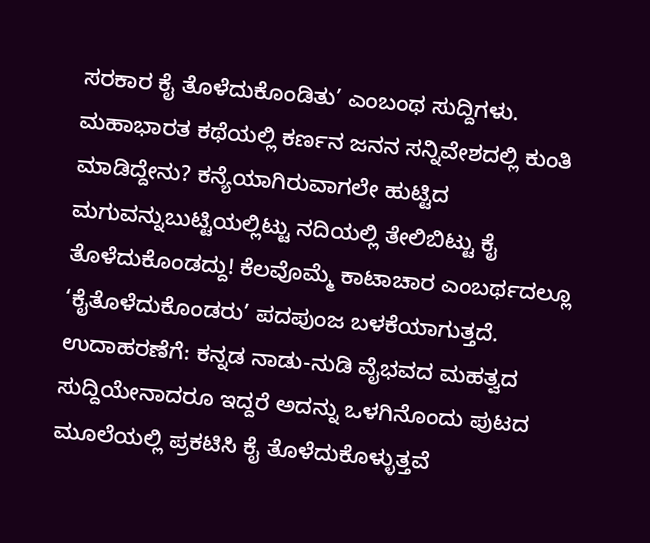ಸರಕಾರ ಕೈ ತೊಳೆದುಕೊಂಡಿತು’ ಎಂಬಂಥ ಸುದ್ದಿಗಳು.
ಮಹಾಭಾರತ ಕಥೆಯಲ್ಲಿ ಕರ್ಣನ ಜನನ ಸನ್ನಿವೇಶದಲ್ಲಿ ಕುಂತಿ ಮಾಡಿದ್ದೇನು? ಕನ್ಯೆಯಾಗಿರುವಾಗಲೇ ಹುಟ್ಟಿದ ಮಗುವನ್ನುಬುಟ್ಟಿಯಲ್ಲಿಟ್ಟು ನದಿಯಲ್ಲಿ ತೇಲಿಬಿಟ್ಟು ಕೈ ತೊಳೆದುಕೊಂಡದ್ದು! ಕೆಲವೊಮ್ಮೆ ಕಾಟಾಚಾರ ಎಂಬರ್ಥದಲ್ಲೂ ‘ಕೈತೊಳೆದುಕೊಂಡರು’ ಪದಪುಂಜ ಬಳಕೆಯಾಗುತ್ತದೆ. ಉದಾಹರಣೆಗೆ: ಕನ್ನಡ ನಾಡು-ನುಡಿ ವೈಭವದ ಮಹತ್ವದ ಸುದ್ದಿಯೇನಾದರೂ ಇದ್ದರೆ ಅದನ್ನು ಒಳಗಿನೊಂದು ಪುಟದ ಮೂಲೆಯಲ್ಲಿ ಪ್ರಕಟಿಸಿ ಕೈ ತೊಳೆದುಕೊಳ್ಳುತ್ತವೆ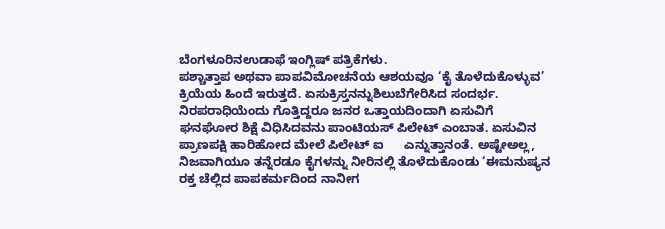ಬೆಂಗಳೂರಿನಉಡಾಫೆ ಇಂಗ್ಲಿಷ್ ಪತ್ರಿಕೆಗಳು.
ಪಶ್ಚಾತ್ತಾಪ ಅಥವಾ ಪಾಪವಿಮೋಚನೆಯ ಆಶಯವೂ ‘ಕೈ ತೊಳೆದುಕೊಳ್ಳುವ’ ಕ್ರಿಯೆಯ ಹಿಂದೆ ಇರುತ್ತದೆ. ಏಸುಕ್ರಿಸ್ತನನ್ನುಶಿಲುಬೆಗೇರಿಸಿದ ಸಂದರ್ಭ. ನಿರಪರಾಧಿಯೆಂದು ಗೊತ್ತಿದ್ದರೂ ಜನರ ಒತ್ತಾಯದಿಂದಾಗಿ ಏಸುವಿಗೆ ಘನಘೋರ ಶಿಕ್ಷೆ ವಿಧಿಸಿದವನು ಪಾಂಟಿಯಸ್ ಪಿಲೇಟ್ ಎಂಬಾತ. ಏಸುವಿನ ಪ್ರಾಣಪಕ್ಷಿ ಹಾರಿಹೋದ ಮೇಲೆ ಪಿಲೇಟ್ ಐ      ಎನ್ನುತ್ತಾನಂತೆ. ಅಷ್ಟೇಅಲ್ಲ, ನಿಜವಾಗಿಯೂ ತನ್ನೆರಡೂ ಕೈಗಳನ್ನು ನೀರಿನಲ್ಲಿ ತೊಳೆದುಕೊಂಡು ‘ಈಮನುಷ್ಯನ ರಕ್ತ ಚೆಲ್ಲಿದ ಪಾಪಕರ್ಮದಿಂದ ನಾನೀಗ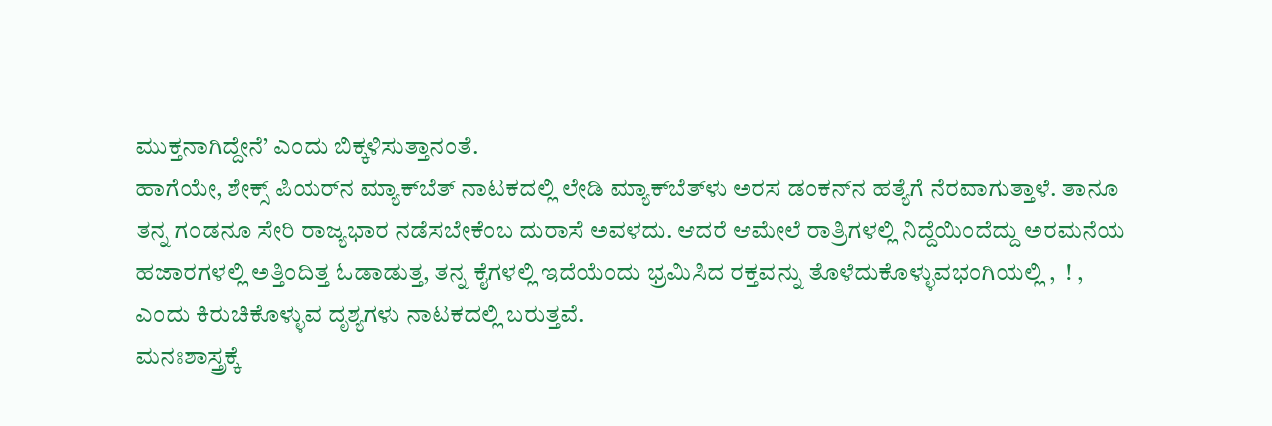ಮುಕ್ತನಾಗಿದ್ದೇನೆ’ ಎಂದು ಬಿಕ್ಕಳಿಸುತ್ತಾನಂತೆ.
ಹಾಗೆಯೇ, ಶೇಕ್ಸ್ ಪಿಯರ್‌ನ ಮ್ಯಾಕ್‌ಬೆತ್ ನಾಟಕದಲ್ಲಿ ಲೇಡಿ ಮ್ಯಾಕ್‌ಬೆತ್‌ಳು ಅರಸ ಡಂಕನ್‌ನ ಹತ್ಯೆಗೆ ನೆರವಾಗುತ್ತಾಳೆ. ತಾನೂ ತನ್ನ ಗಂಡನೂ ಸೇರಿ ರಾಜ್ಯಭಾರ ನಡೆಸಬೇಕೆಂಬ ದುರಾಸೆ ಅವಳದು. ಆದರೆ ಆಮೇಲೆ ರಾತ್ರಿಗಳಲ್ಲಿ ನಿದ್ದೆಯಿಂದೆದ್ದು ಅರಮನೆಯ ಹಜಾರಗಳಲ್ಲಿ ಅತ್ತಿಂದಿತ್ತ ಓಡಾಡುತ್ತ, ತನ್ನ ಕೈಗಳಲ್ಲಿ ಇದೆಯೆಂದು ಭ್ರಮಿಸಿದ ರಕ್ತವನ್ನು ತೊಳೆದುಕೊಳ್ಳುವಭಂಗಿಯಲ್ಲಿ ,  ! ,   ಎಂದು ಕಿರುಚಿಕೊಳ್ಳುವ ದೃಶ್ಯಗಳು ನಾಟಕದಲ್ಲಿ ಬರುತ್ತವೆ.
ಮನಃಶಾಸ್ತ್ರಕ್ಕೆ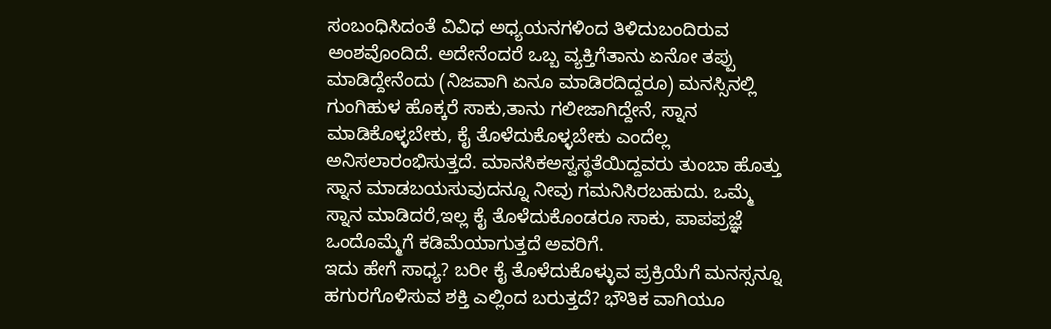ಸಂಬಂಧಿಸಿದಂತೆ ವಿವಿಧ ಅಧ್ಯಯನಗಳಿಂದ ತಿಳಿದುಬಂದಿರುವ ಅಂಶವೊಂದಿದೆ. ಅದೇನೆಂದರೆ ಒಬ್ಬ ವ್ಯಕ್ತಿಗೆತಾನು ಏನೋ ತಪ್ಪು ಮಾಡಿದ್ದೇನೆಂದು (ನಿಜವಾಗಿ ಏನೂ ಮಾಡಿರದಿದ್ದರೂ) ಮನಸ್ಸಿನಲ್ಲಿ ಗುಂಗಿಹುಳ ಹೊಕ್ಕರೆ ಸಾಕು,ತಾನು ಗಲೀಜಾಗಿದ್ದೇನೆ, ಸ್ನಾನ ಮಾಡಿಕೊಳ್ಳಬೇಕು, ಕೈ ತೊಳೆದುಕೊಳ್ಳಬೇಕು ಎಂದೆಲ್ಲ ಅನಿಸಲಾರಂಭಿಸುತ್ತದೆ. ಮಾನಸಿಕಅಸ್ವಸ್ಥತೆಯಿದ್ದವರು ತುಂಬಾ ಹೊತ್ತು ಸ್ನಾನ ಮಾಡಬಯಸುವುದನ್ನೂ ನೀವು ಗಮನಿಸಿರಬಹುದು. ಒಮ್ಮೆ ಸ್ನಾನ ಮಾಡಿದರೆ,ಇಲ್ಲ ಕೈ ತೊಳೆದುಕೊಂಡರೂ ಸಾಕು, ಪಾಪಪ್ರಜ್ಞೆ ಒಂದೊಮ್ಮೆಗೆ ಕಡಿಮೆಯಾಗುತ್ತದೆ ಅವರಿಗೆ.
ಇದು ಹೇಗೆ ಸಾಧ್ಯ? ಬರೀ ಕೈ ತೊಳೆದುಕೊಳ್ಳುವ ಪ್ರಕ್ರಿಯೆಗೆ ಮನಸ್ಸನ್ನೂ ಹಗುರಗೊಳಿಸುವ ಶಕ್ತಿ ಎಲ್ಲಿಂದ ಬರುತ್ತದೆ? ಭೌತಿಕ ವಾಗಿಯೂ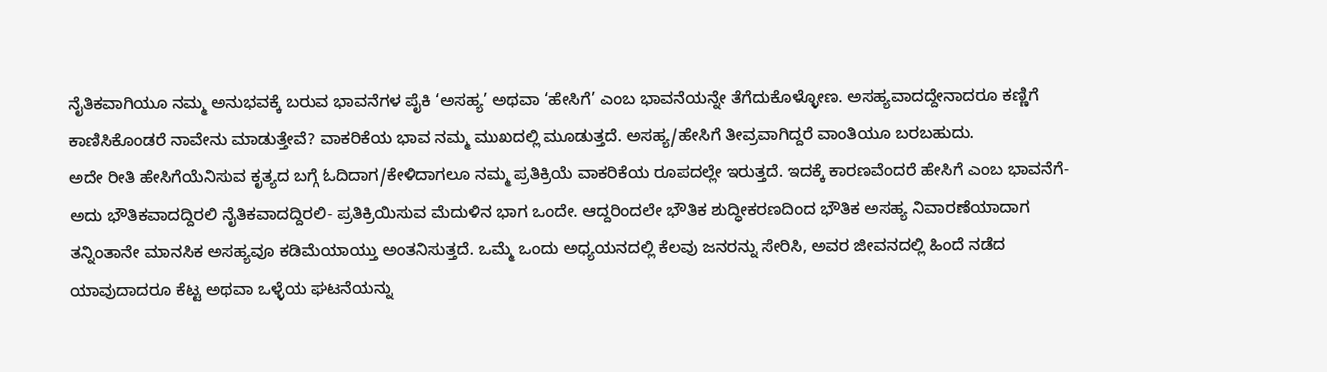ನೈತಿಕವಾಗಿಯೂ ನಮ್ಮ ಅನುಭವಕ್ಕೆ ಬರುವ ಭಾವನೆಗಳ ಪೈಕಿ ‘ಅಸಹ್ಯ’ ಅಥವಾ ‘ಹೇಸಿಗೆ’ ಎಂಬ ಭಾವನೆಯನ್ನೇ ತೆಗೆದುಕೊಳ್ಳೋಣ. ಅಸಹ್ಯವಾದದ್ದೇನಾದರೂ ಕಣ್ಣಿಗೆ ಕಾಣಿಸಿಕೊಂಡರೆ ನಾವೇನು ಮಾಡುತ್ತೇವೆ? ವಾಕರಿಕೆಯ ಭಾವ ನಮ್ಮ ಮುಖದಲ್ಲಿ ಮೂಡುತ್ತದೆ. ಅಸಹ್ಯ/ಹೇಸಿಗೆ ತೀವ್ರವಾಗಿದ್ದರೆ ವಾಂತಿಯೂ ಬರಬಹುದು.
ಅದೇ ರೀತಿ ಹೇಸಿಗೆಯೆನಿಸುವ ಕೃತ್ಯದ ಬಗ್ಗೆ ಓದಿದಾಗ/ಕೇಳಿದಾಗಲೂ ನಮ್ಮ ಪ್ರತಿಕ್ರಿಯೆ ವಾಕರಿಕೆಯ ರೂಪದಲ್ಲೇ ಇರುತ್ತದೆ. ಇದಕ್ಕೆ ಕಾರಣವೆಂದರೆ ಹೇಸಿಗೆ ಎಂಬ ಭಾವನೆಗೆ- ಅದು ಭೌತಿಕವಾದದ್ದಿರಲಿ ನೈತಿಕವಾದದ್ದಿರಲಿ- ಪ್ರತಿಕ್ರಿಯಿಸುವ ಮೆದುಳಿನ ಭಾಗ ಒಂದೇ. ಆದ್ದರಿಂದಲೇ ಭೌತಿಕ ಶುದ್ಧೀಕರಣದಿಂದ ಭೌತಿಕ ಅಸಹ್ಯ ನಿವಾರಣೆಯಾದಾಗ ತನ್ನಿಂತಾನೇ ಮಾನಸಿಕ ಅಸಹ್ಯವೂ ಕಡಿಮೆಯಾಯ್ತು ಅಂತನಿಸುತ್ತದೆ. ಒಮ್ಮೆ ಒಂದು ಅಧ್ಯಯನದಲ್ಲಿ ಕೆಲವು ಜನರನ್ನು ಸೇರಿಸಿ, ಅವರ ಜೀವನದಲ್ಲಿ ಹಿಂದೆ ನಡೆದ ಯಾವುದಾದರೂ ಕೆಟ್ಟ ಅಥವಾ ಒಳ್ಳೆಯ ಘಟನೆಯನ್ನು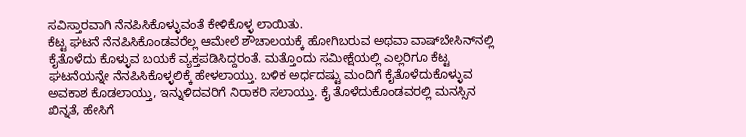ಸವಿಸ್ತಾರವಾಗಿ ನೆನಪಿಸಿಕೊಳ್ಳುವಂತೆ ಕೇಳಿಕೊಳ್ಳ ಲಾಯಿತು.
ಕೆಟ್ಟ ಘಟನೆ ನೆನಪಿಸಿಕೊಂಡವರೆಲ್ಲ ಆಮೇಲೆ ಶೌಚಾಲಯಕ್ಕೆ ಹೋಗಿಬರುವ ಅಥವಾ ವಾಷ್‌ಬೇಸಿನ್‌ನಲ್ಲಿ ಕೈತೊಳೆದು ಕೊಳ್ಳುವ ಬಯಕೆ ವ್ಯಕ್ತಪಡಿಸಿದ್ದರಂತೆ. ಮತ್ತೊಂದು ಸಮೀಕ್ಷೆಯಲ್ಲಿ ಎಲ್ಲರಿಗೂ ಕೆಟ್ಟ ಘಟನೆಯನ್ನೇ ನೆನಪಿಸಿಕೊಳ್ಳಲಿಕ್ಕೆ ಹೇಳಲಾಯ್ತು. ಬಳಿಕ ಅರ್ಧದಷ್ಟು ಮಂದಿಗೆ ಕೈತೊಳೆದುಕೊಳ್ಳುವ ಅವಕಾಶ ಕೊಡಲಾಯ್ತು, ಇನ್ನುಳಿದವರಿಗೆ ನಿರಾಕರಿ ಸಲಾಯ್ತು. ಕೈ ತೊಳೆದುಕೊಂಡವರಲ್ಲಿ ಮನಸ್ಸಿನ ಖಿನ್ನತೆ, ಹೇಸಿಗೆ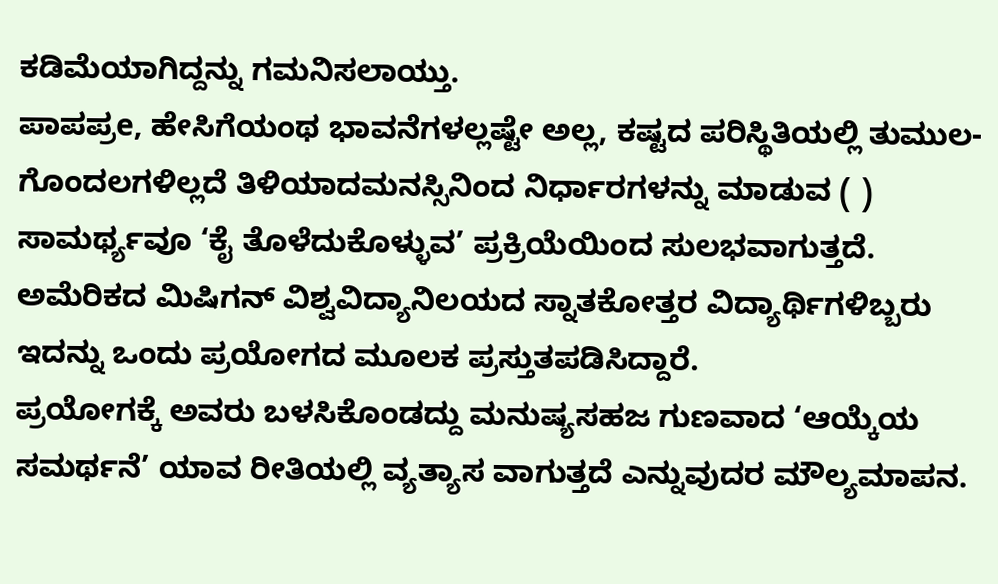ಕಡಿಮೆಯಾಗಿದ್ದನ್ನು ಗಮನಿಸಲಾಯ್ತು.
ಪಾಪಪ್ರe, ಹೇಸಿಗೆಯಂಥ ಭಾವನೆಗಳಲ್ಲಷ್ಟೇ ಅಲ್ಲ, ಕಷ್ಟದ ಪರಿಸ್ಥಿತಿಯಲ್ಲಿ ತುಮುಲ-ಗೊಂದಲಗಳಿಲ್ಲದೆ ತಿಳಿಯಾದಮನಸ್ಸಿನಿಂದ ನಿರ್ಧಾರಗಳನ್ನು ಮಾಡುವ ( ) ಸಾಮರ್ಥ್ಯವೂ ‘ಕೈ ತೊಳೆದುಕೊಳ್ಳುವ’ ಪ್ರಕ್ರಿಯೆಯಿಂದ ಸುಲಭವಾಗುತ್ತದೆ. ಅಮೆರಿಕದ ಮಿಷಿಗನ್ ವಿಶ್ವವಿದ್ಯಾನಿಲಯದ ಸ್ನಾತಕೋತ್ತರ ವಿದ್ಯಾರ್ಥಿಗಳಿಬ್ಬರು ಇದನ್ನು ಒಂದು ಪ್ರಯೋಗದ ಮೂಲಕ ಪ್ರಸ್ತುತಪಡಿಸಿದ್ದಾರೆ.
ಪ್ರಯೋಗಕ್ಕೆ ಅವರು ಬಳಸಿಕೊಂಡದ್ದು ಮನುಷ್ಯಸಹಜ ಗುಣವಾದ ‘ಆಯ್ಕೆಯ ಸಮರ್ಥನೆ’ ಯಾವ ರೀತಿಯಲ್ಲಿ ವ್ಯತ್ಯಾಸ ವಾಗುತ್ತದೆ ಎನ್ನುವುದರ ಮೌಲ್ಯಮಾಪನ.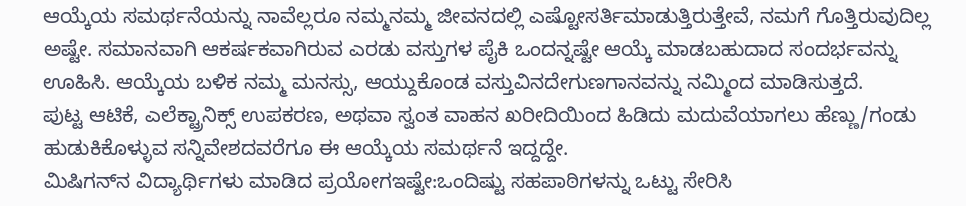ಆಯ್ಕೆಯ ಸಮರ್ಥನೆಯನ್ನು ನಾವೆಲ್ಲರೂ ನಮ್ಮನಮ್ಮ ಜೀವನದಲ್ಲಿ ಎಷ್ಟೋಸರ್ತಿಮಾಡುತ್ತಿರುತ್ತೇವೆ, ನಮಗೆ ಗೊತ್ತಿರುವುದಿಲ್ಲ ಅಷ್ಟೇ. ಸಮಾನವಾಗಿ ಆಕರ್ಷಕವಾಗಿರುವ ಎರಡು ವಸ್ತುಗಳ ಪೈಕಿ ಒಂದನ್ನಷ್ಟೇ ಆಯ್ಕೆ ಮಾಡಬಹುದಾದ ಸಂದರ್ಭವನ್ನು ಊಹಿಸಿ. ಆಯ್ಕೆಯ ಬಳಿಕ ನಮ್ಮ ಮನಸ್ಸು, ಆಯ್ದುಕೊಂಡ ವಸ್ತುವಿನದೇಗುಣಗಾನವನ್ನು ನಮ್ಮಿಂದ ಮಾಡಿಸುತ್ತದೆ.
ಪುಟ್ಟ ಆಟಿಕೆ, ಎಲೆಕ್ಟ್ರಾನಿಕ್ಸ್ ಉಪಕರಣ, ಅಥವಾ ಸ್ವಂತ ವಾಹನ ಖರೀದಿಯಿಂದ ಹಿಡಿದು ಮದುವೆಯಾಗಲು ಹೆಣ್ಣು/ಗಂಡು ಹುಡುಕಿಕೊಳ್ಳುವ ಸನ್ನಿವೇಶದವರೆಗೂ ಈ ಆಯ್ಕೆಯ ಸಮರ್ಥನೆ ಇದ್ದದ್ದೇ.
ಮಿಷಿಗನ್‌ನ ವಿದ್ಯಾರ್ಥಿಗಳು ಮಾಡಿದ ಪ್ರಯೋಗಇಷ್ಟೇ:ಒಂದಿಷ್ಟು ಸಹಪಾಠಿಗಳನ್ನು ಒಟ್ಟು ಸೇರಿಸಿ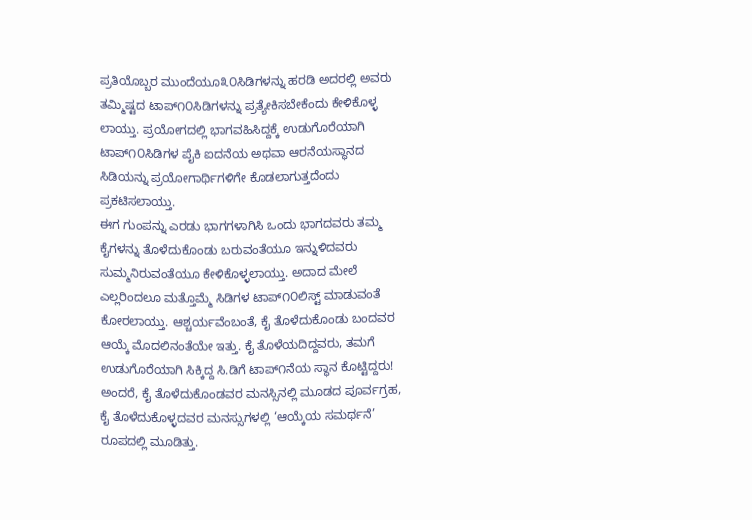ಪ್ರತಿಯೊಬ್ಬರ ಮುಂದೆಯೂ೩೦ಸಿಡಿಗಳನ್ನು ಹರಡಿ ಅದರಲ್ಲಿ ಅವರು ತಮ್ಮಿಷ್ಟದ ಟಾಪ್೧೦ಸಿಡಿಗಳನ್ನು ಪ್ರತ್ಯೇಕಿಸಬೇಕೆಂದು ಕೇಳಿಕೊಳ್ಳ ಲಾಯ್ತು. ಪ್ರಯೋಗದಲ್ಲಿ ಭಾಗವಹಿಸಿದ್ದಕ್ಕೆ ಉಡುಗೊರೆಯಾಗಿ ಟಾಪ್೧೦ಸಿಡಿಗಳ ಪೈಕಿ ಐದನೆಯ ಅಥವಾ ಆರನೆಯಸ್ಥಾನದ ಸಿಡಿಯನ್ನು ಪ್ರಯೋಗಾರ್ಥಿಗಳಿಗೇ ಕೊಡಲಾಗುತ್ತದೆಂದು ಪ್ರಕಟಿಸಲಾಯ್ತು.
ಈಗ ಗುಂಪನ್ನು ಎರಡು ಭಾಗಗಳಾಗಿಸಿ ಒಂದು ಭಾಗದವರು ತಮ್ಮ ಕೈಗಳನ್ನು ತೊಳೆದುಕೊಂಡು ಬರುವಂತೆಯೂ ಇನ್ನುಳಿದವರು ಸುಮ್ಮನಿರುವಂತೆಯೂ ಕೇಳಿಕೊಳ್ಳಲಾಯ್ತು. ಅದಾದ ಮೇಲೆ ಎಲ್ಲರಿಂದಲೂ ಮತ್ತೊಮ್ಮೆ ಸಿಡಿಗಳ ಟಾಪ್೧೦ಲಿಸ್ಟ್ ಮಾಡುವಂತೆ ಕೋರಲಾಯ್ತು. ಆಶ್ಚರ್ಯವೆಂಬಂತೆ, ಕೈ ತೊಳೆದುಕೊಂಡು ಬಂದವರ ಆಯ್ಕೆ ಮೊದಲಿನಂತೆಯೇ ಇತ್ತು. ಕೈ ತೊಳೆಯದಿದ್ದವರು, ತಮಗೆ ಉಡುಗೊರೆಯಾಗಿ ಸಿಕ್ಕಿದ್ದ ಸಿ.ಡಿಗೆ ಟಾಪ್೧ನೆಯ ಸ್ಥಾನ ಕೊಟ್ಟಿದ್ದರು! ಅಂದರೆ, ಕೈ ತೊಳೆದುಕೊಂಡವರ ಮನಸ್ಸಿನಲ್ಲಿ ಮೂಡದ ಪೂರ್ವಗ್ರಹ, ಕೈ ತೊಳೆದುಕೊಳ್ಳದವರ ಮನಸ್ಸುಗಳಲ್ಲಿ ‘ಆಯ್ಕೆಯ ಸಮರ್ಥನೆ’ ರೂಪದಲ್ಲಿ ಮೂಡಿತ್ತು.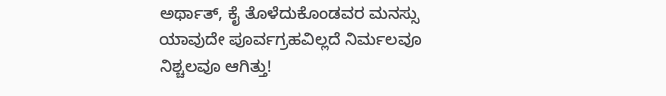ಅರ್ಥಾತ್, ಕೈ ತೊಳೆದುಕೊಂಡವರ ಮನಸ್ಸು ಯಾವುದೇ ಪೂರ್ವಗ್ರಹವಿಲ್ಲದೆ ನಿರ್ಮಲವೂ ನಿಶ್ಚಲವೂ ಆಗಿತ್ತು!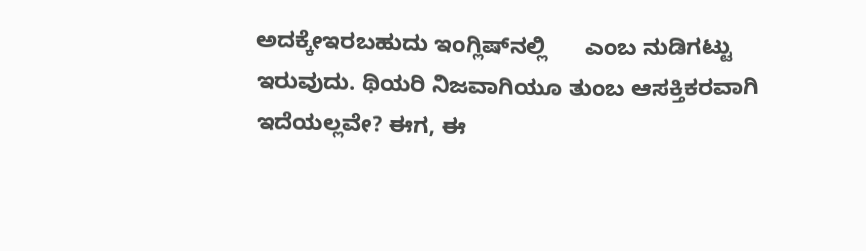ಅದಕ್ಕೇಇರಬಹುದು ಇಂಗ್ಲಿಷ್‌ನಲ್ಲಿ      ಎಂಬ ನುಡಿಗಟ್ಟು ಇರುವುದು. ಥಿಯರಿ ನಿಜವಾಗಿಯೂ ತುಂಬ ಆಸಕ್ತಿಕರವಾಗಿ ಇದೆಯಲ್ಲವೇ? ಈಗ, ಈ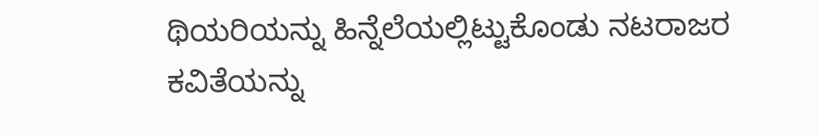ಥಿಯರಿಯನ್ನು ಹಿನ್ನೆಲೆಯಲ್ಲಿಟ್ಟುಕೊಂಡು ನಟರಾಜರ ಕವಿತೆಯನ್ನು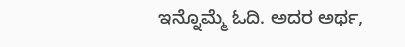ಇನ್ನೊಮ್ಮೆ ಓದಿ. ಅದರ ಅರ್ಥ,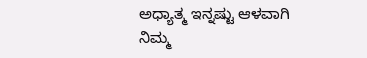ಅಧ್ಯಾತ್ಮ ಇನ್ನಷ್ಟು ಆಳವಾಗಿ ನಿಮ್ಮ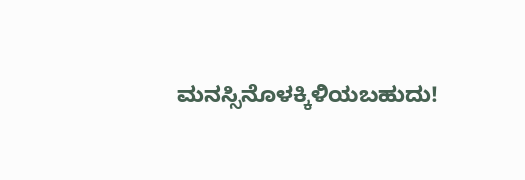ಮನಸ್ಸಿನೊಳಕ್ಕಿಳಿಯಬಹುದು!